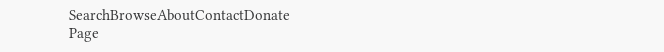SearchBrowseAboutContactDonate
Page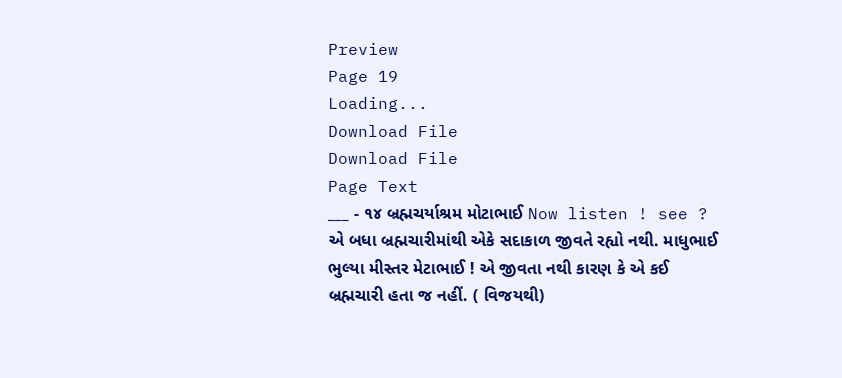Preview
Page 19
Loading...
Download File
Download File
Page Text
___ - ૧૪ બ્રહ્મચર્યાશ્રમ મોટાભાઈ Now listen ! see ? એ બધા બ્રહ્મચારીમાંથી એકે સદાકાળ જીવતે રહ્યો નથી. માધુભાઈ ભુલ્યા મીસ્તર મેટાભાઈ ! એ જીવતા નથી કારણ કે એ કઈ બ્રહ્મચારી હતા જ નહીં. ( વિજયથી)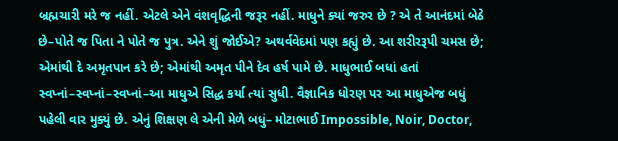બ્રહ્મચારી મરે જ નહીં. એટલે એને વંશવૃદ્ધિની જરૂર નહીં. માધુને ક્યાં જરુર છે ? એ તે આનંદમાં બેઠે છે–પોતે જ પિતા ને પોતે જ પુત્ર. એને શું જોઈએ? અથર્વવેદમાં પણ કહ્યું છે. આ શરીરરૂપી ચમસ છે; એમાંથી દે અમૃતપાન કરે છે; એમાંથી અમૃત પીને દેવ હર્ષ પામે છે. માધુભાઈ બધાં હતાં સ્વપ્નાં–સ્વપ્નાં–સ્વપ્નાં–આ માધુએ સિદ્ધ કર્યા ત્યાં સુધી. વૈજ્ઞાનિક ધોરણ પર આ માધુએજ બધું પહેલી વાર મુક્યું છે. એનું શિક્ષણ લે એની મેળે બધું– મોટાભાઈ Impossible, Noir, Doctor,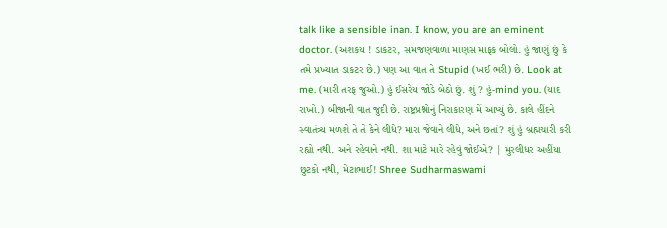talk like a sensible inan. I know, you are an eminent doctor. (અશકય ! ડાકટર, સમજણવાળા માણસ માફક બોલો. હું જાણું છું કે તમે પ્રખ્યાત ડાકટર છે.) પણ આ વાત તે Stupid (ખઈ ભરી) છે. Look at me. (મારી તરફ જુઓ.) હું ઈસરેય જોડે બેઠો છું. શું ? હું-mind you. (યાદ રાખો.) બીજાની વાત જુદી છે. રાષ્ટ્રપ્રશ્નોનું નિરાકારણ મેં આપ્યું છે. કાલે હીંદને સ્વાતંત્ર્ય મળશે તે તે કેને લીધે? મારા જેવાને લીધે, અને છતાં? શું હું બ્રહ્મચારી કરી રહ્યો નથી. અને રહેવાને નથી. શા માટે મારે રહેવું જોઈએ? | મુરલીધર અહીંયા છુટકો નથી, મેટાભાઈ! Shree Sudharmaswami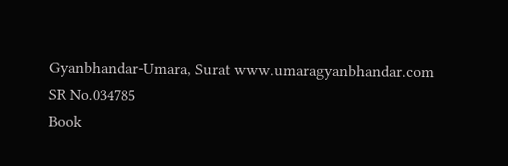Gyanbhandar-Umara, Surat www.umaragyanbhandar.com
SR No.034785
Book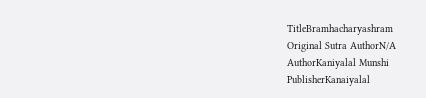TitleBramhacharyashram
Original Sutra AuthorN/A
AuthorKaniyalal Munshi
PublisherKanaiyalal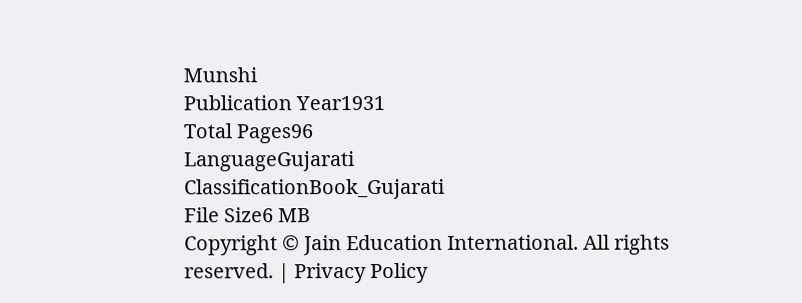Munshi
Publication Year1931
Total Pages96
LanguageGujarati
ClassificationBook_Gujarati
File Size6 MB
Copyright © Jain Education International. All rights reserved. | Privacy Policy